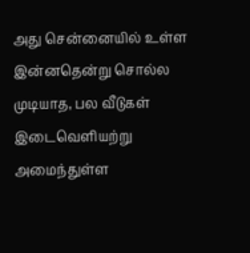அது சென்னையில் உள்ள இன்னதென்று சொல்ல முடியாத, பல வீடுகள் இடைவெளியற்று அமைந்துள்ள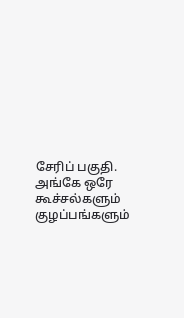சேரிப் பகுதி. அங்கே ஒரே கூச்சல்களும் குழப்பங்களும்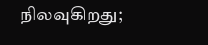நிலவுகிறது;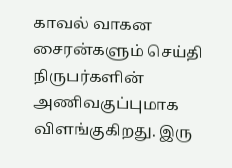காவல் வாகன சைரன்களும் செய்தி நிருபர்களின் அணிவகுப்புமாக விளங்குகிறது. இரு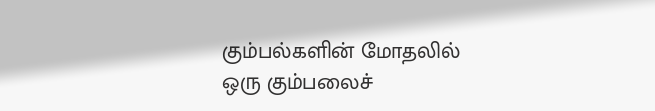கும்பல்களின் மோதலில் ஒரு கும்பலைச்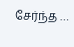சேர்ந்த …